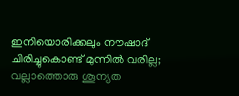ഇനിയൊരിക്കലും നൗഷാദ് ചിരിച്ചുകൊണ്ട് മുന്നില്‍ വരില്ല; വല്ലാത്തൊരു ശൂന്യത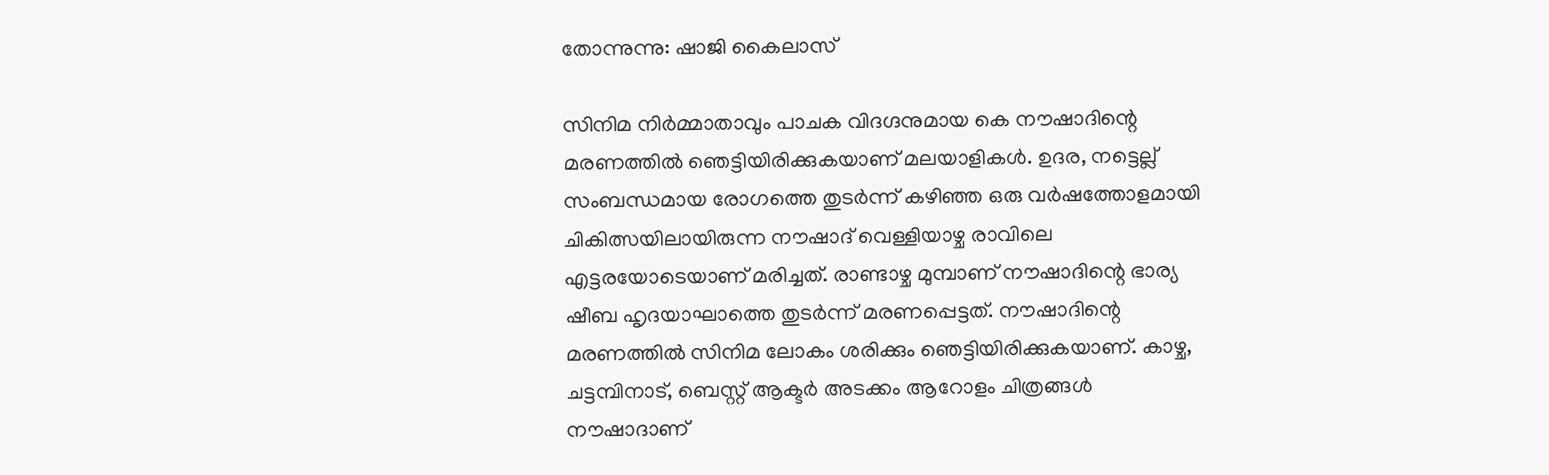തോന്നുന്നു: ഷാജി കൈലാസ്

സിനിമ നിര്‍മ്മാതാവും പാചക വിദഗ്ദനുമായ കെ നൗഷാദിന്റെ മരണത്തില്‍ ഞെട്ടിയിരിക്കുകയാണ് മലയാളികള്‍. ഉദര, നട്ടെല്ല് സംബന്ധമായ രോഗത്തെ തുടര്‍ന്ന് കഴിഞ്ഞ ഒരു വര്‍ഷത്തോളമായി ചികിത്സയിലായിരുന്ന നൗഷാദ് വെള്ളിയാഴ്ച രാവിലെ എട്ടരയോടെയാണ് മരിച്ചത്. രാണ്ടാഴ്ച മുമ്പാണ് നൗഷാദിന്റെ ഭാര്യ ഷീബ ഹൃദയാഘാത്തെ തുടര്‍ന്ന് മരണപ്പെട്ടത്. നൗഷാദിന്റെ മരണത്തില്‍ സിനിമ ലോകം ശരിക്കും ഞെട്ടിയിരിക്കുകയാണ്. കാഴ്ച, ചട്ടമ്പിനാട്, ബെസ്റ്റ് ആക്ടര്‍ അടക്കം ആറോളം ചിത്രങ്ങള്‍ നൗഷാദാണ്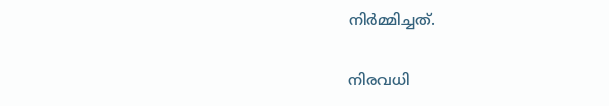നിര്‍മ്മിച്ചത്.

നിരവധി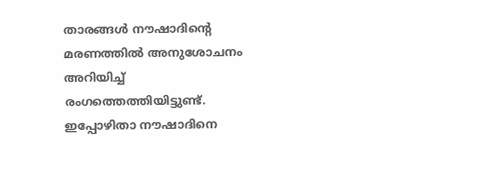താരങ്ങള്‍ നൗഷാദിന്റെ മരണത്തില്‍ അനുശോചനം അറിയിച്ച് രംഗത്തെത്തിയിട്ടുണ്ട്. ഇപ്പോഴിതാ നൗഷാദിനെ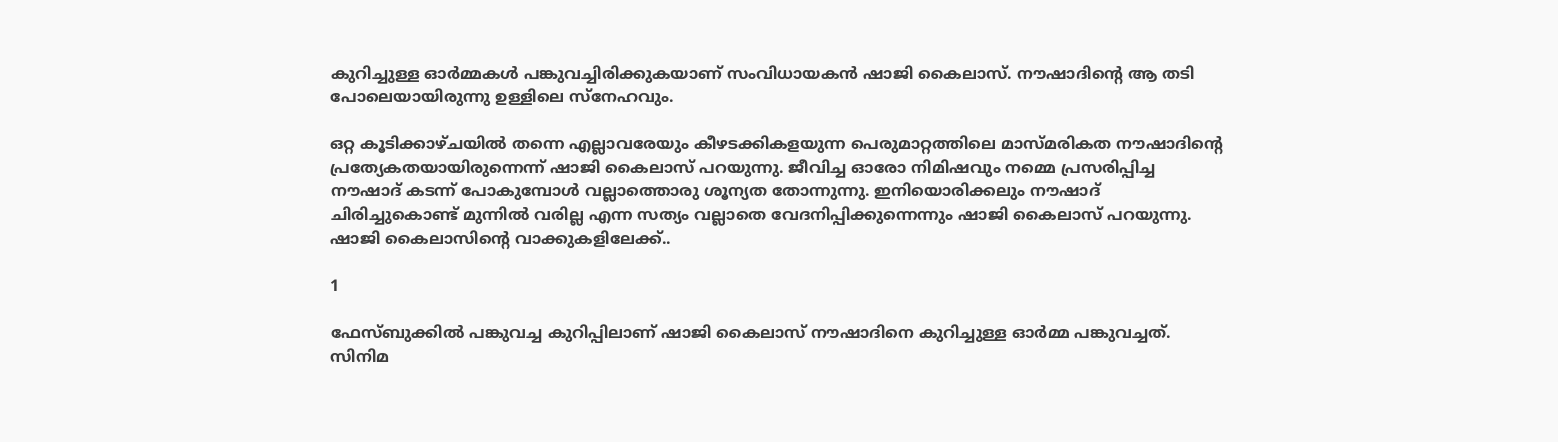കുറിച്ചുള്ള ഓര്‍മ്മകള്‍ പങ്കുവച്ചിരിക്കുകയാണ് സംവിധായകന്‍ ഷാജി കൈലാസ്. നൗഷാദിന്റെ ആ തടി പോലെയായിരുന്നു ഉള്ളിലെ സ്‌നേഹവും.

ഒറ്റ കൂടിക്കാഴ്ചയില്‍ തന്നെ എല്ലാവരേയും കീഴടക്കികളയുന്ന പെരുമാറ്റത്തിലെ മാസ്മരികത നൗഷാദിന്റെ പ്രത്യേകതയായിരുന്നെന്ന് ഷാജി കൈലാസ് പറയുന്നു. ജീവിച്ച ഓരോ നിമിഷവും നമ്മെ പ്രസരിപ്പിച്ച നൗഷാദ് കടന്ന് പോകുമ്പോള്‍ വല്ലാത്തൊരു ശൂന്യത തോന്നുന്നു. ഇനിയൊരിക്കലും നൗഷാദ് ചിരിച്ചുകൊണ്ട് മുന്നില്‍ വരില്ല എന്ന സത്യം വല്ലാതെ വേദനിപ്പിക്കുന്നെന്നും ഷാജി കൈലാസ് പറയുന്നു. ഷാജി കൈലാസിന്റെ വാക്കുകളിലേക്ക്..

1

ഫേസ്ബുക്കില്‍ പങ്കുവച്ച കുറിപ്പിലാണ് ഷാജി കൈലാസ് നൗഷാദിനെ കുറിച്ചുള്ള ഓര്‍മ്മ പങ്കുവച്ചത്. സിനിമ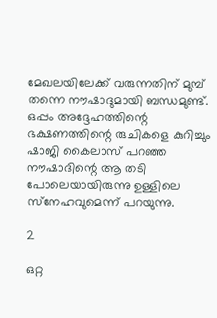മേഖലയിലേക്ക് വരുന്നതിന് മുമ്പ് തന്നെ നൗഷാദുമായി ബന്ധമുണ്ട്. ഒപ്പം അദ്ദേഹത്തിന്റെ ഭക്ഷണത്തിന്റെ രുചികളെ കുറിച്ചും ഷാജി കൈലാസ് പറഞ്ഞ നൗഷാദിന്റെ ആ തടി പോലെയായിരുന്നു ഉള്ളിലെ സ്‌നേഹവുമെന്ന് പറയുന്നു.

2

ഒറ്റ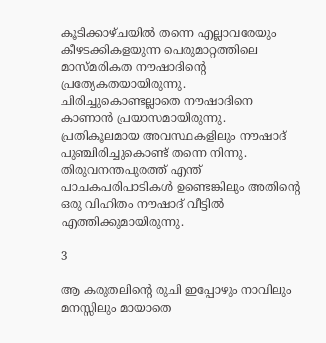കൂടിക്കാഴ്ചയില്‍ തന്നെ എല്ലാവരേയും കീഴടക്കികളയുന്ന പെരുമാറ്റത്തിലെ മാസ്മരികത നൗഷാദിന്റെ പ്രത്യേകതയായിരുന്നു. ചിരിച്ചുകൊണ്ടല്ലാതെ നൗഷാദിനെ കാണാന്‍ പ്രയാസമായിരുന്നു. പ്രതികൂലമായ അവസ്ഥകളിലും നൗഷാദ് പുഞ്ചിരിച്ചുകൊണ്ട് തന്നെ നിന്നു. തിരുവനന്തപുരത്ത് എന്ത് പാചകപരിപാടികള്‍ ഉണ്ടെങ്കിലും അതിന്റെ ഒരു വിഹിതം നൗഷാദ് വീട്ടില്‍ എത്തിക്കുമായിരുന്നു.

3

ആ കരുതലിന്റെ രുചി ഇപ്പോഴും നാവിലും മനസ്സിലും മായാതെ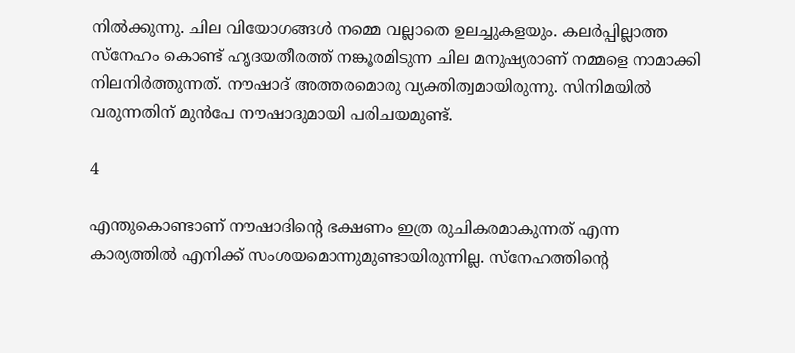നില്‍ക്കുന്നു. ചില വിയോഗങ്ങള്‍ നമ്മെ വല്ലാതെ ഉലച്ചുകളയും. കലര്‍പ്പില്ലാത്ത സ്‌നേഹം കൊണ്ട് ഹൃദയതീരത്ത് നങ്കൂരമിടുന്ന ചില മനുഷ്യരാണ് നമ്മളെ നാമാക്കി നിലനിര്‍ത്തുന്നത്. നൗഷാദ് അത്തരമൊരു വ്യക്തിത്വമായിരുന്നു. സിനിമയില്‍ വരുന്നതിന് മുന്‍പേ നൗഷാദുമായി പരിചയമുണ്ട്.

4

എന്തുകൊണ്ടാണ് നൗഷാദിന്റെ ഭക്ഷണം ഇത്ര രുചികരമാകുന്നത് എന്ന കാര്യത്തില്‍ എനിക്ക് സംശയമൊന്നുമുണ്ടായിരുന്നില്ല. സ്‌നേഹത്തിന്റെ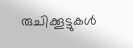രുചിക്കൂട്ടുകള്‍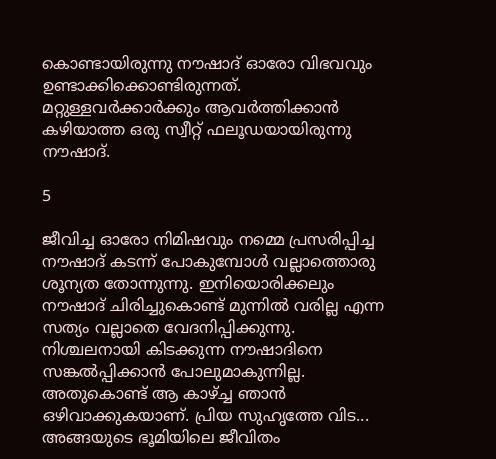കൊണ്ടായിരുന്നു നൗഷാദ് ഓരോ വിഭവവും ഉണ്ടാക്കിക്കൊണ്ടിരുന്നത്. മറ്റുള്ളവര്‍ക്കാര്‍ക്കും ആവര്‍ത്തിക്കാന്‍ കഴിയാത്ത ഒരു സ്വീറ്റ് ഫലൂഡയായിരുന്നു നൗഷാദ്.

5

ജീവിച്ച ഓരോ നിമിഷവും നമ്മെ പ്രസരിപ്പിച്ച നൗഷാദ് കടന്ന് പോകുമ്പോള്‍ വല്ലാത്തൊരു ശൂന്യത തോന്നുന്നു. ഇനിയൊരിക്കലും നൗഷാദ് ചിരിച്ചുകൊണ്ട് മുന്നില്‍ വരില്ല എന്ന സത്യം വല്ലാതെ വേദനിപ്പിക്കുന്നു. നിശ്ചലനായി കിടക്കുന്ന നൗഷാദിനെ സങ്കല്‍പ്പിക്കാന്‍ പോലുമാകുന്നില്ല. അതുകൊണ്ട് ആ കാഴ്ച്ച ഞാന്‍ ഒഴിവാക്കുകയാണ്. പ്രിയ സുഹൃത്തേ വിട... അങ്ങയുടെ ഭൂമിയിലെ ജീവിതം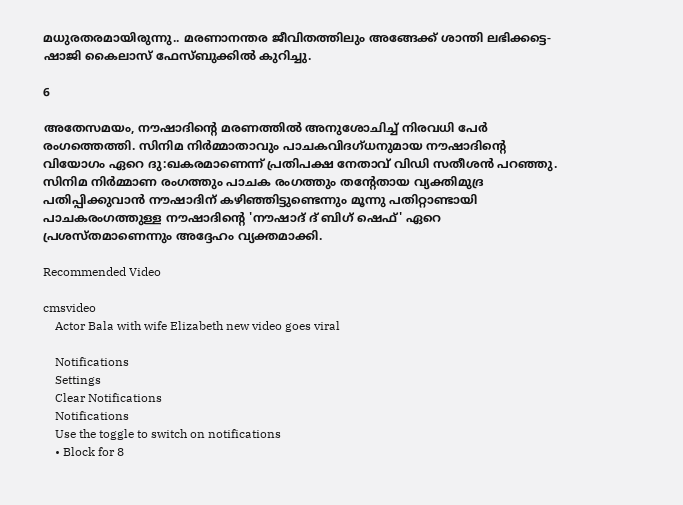മധുരതരമായിരുന്നു.. മരണാനന്തര ജീവിതത്തിലും അങ്ങേക്ക് ശാന്തി ലഭിക്കട്ടെ- ഷാജി കൈലാസ് ഫേസ്ബുക്കില്‍ കുറിച്ചു.

6

അതേസമയം, നൗഷാദിന്റെ മരണത്തില്‍ അനുശോചിച്ച് നിരവധി പേര്‍ രംഗത്തെത്തി. സിനിമ നിര്‍മ്മാതാവും പാചകവിദഗ്ധനുമായ നൗഷാദിന്റെ വിയോഗം ഏറെ ദു:ഖകരമാണെന്ന് പ്രതിപക്ഷ നേതാവ് വിഡി സതീശന്‍ പറഞ്ഞു. സിനിമ നിര്‍മ്മാണ രംഗത്തും പാചക രംഗത്തും തന്റേതായ വ്യക്തിമുദ്ര പതിപ്പിക്കുവാന്‍ നൗഷാദിന് കഴിഞ്ഞിട്ടുണ്ടെന്നും മൂന്നു പതിറ്റാണ്ടായി പാചകരംഗത്തുള്ള നൗഷാദിന്റെ 'നൗഷാദ് ദ് ബിഗ് ഷെഫ്' ഏറെ പ്രശസ്തമാണെന്നും അദ്ദേഹം വ്യക്തമാക്കി.

Recommended Video

cmsvideo
    Actor Bala with wife Elizabeth new video goes viral

    Notifications
    Settings
    Clear Notifications
    Notifications
    Use the toggle to switch on notifications
    • Block for 8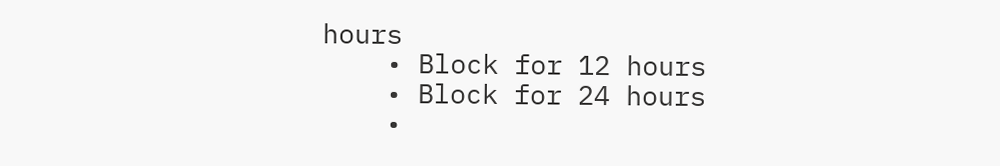hours
    • Block for 12 hours
    • Block for 24 hours
    •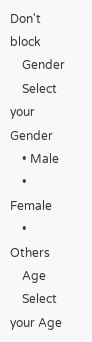Don't block
    Gender
    Select your Gender
    • Male
    • Female
    • Others
    Age
    Select your Age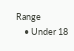Range
    • Under 18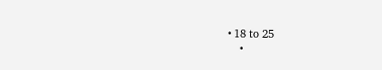• 18 to 25
    •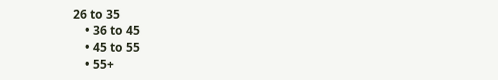26 to 35
    • 36 to 45
    • 45 to 55
    • 55+